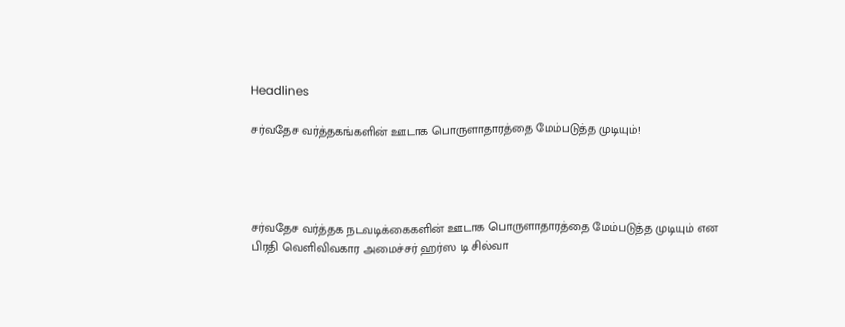Headlines

சர்வதேச வர்த்தகங்களின் ஊடாக பொருளாதாரத்தை மேம்படுத்த முடியும்!




சர்வதேச வர்த்தக நடவடிக்கைகளின் ஊடாக பொருளாதாரத்தை மேம்படுத்த முடியும் என பிரதி வெளிவிவகார அமைச்சர் ஹர்ஸ டி சில்வா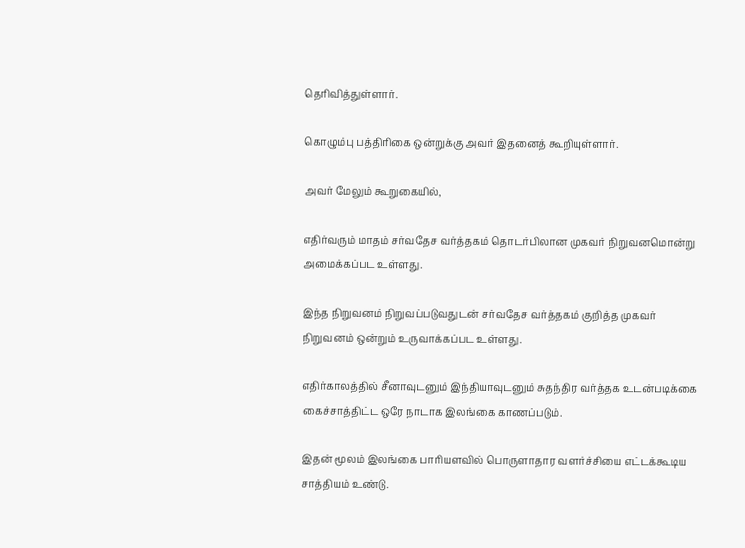தெரிவித்துள்ளார்.

கொழும்பு பத்திரிகை ஒன்றுக்கு அவர் இதனைத் கூறியுள்ளார்.

அவர் மேலும் கூறுகையில்,

எதிர்வரும் மாதம் சர்வதேச வர்த்தகம் தொடர்பிலான முகவர் நிறுவனமொன்று அமைக்கப்பட உள்ளது.

இந்த நிறுவனம் நிறுவப்படுவதுடன் சர்வதேச வர்த்தகம் குறித்த முகவர் நிறுவனம் ஒன்றும் உருவாக்கப்பட உள்ளது.

எதிர்காலத்தில் சீனாவுடனும் இந்தியாவுடனும் சுதந்திர வர்த்தக உடன்படிக்கை கைச்சாத்திட்ட ஒரே நாடாக இலங்கை காணப்படும்.

இதன் மூலம் இலங்கை பாரியளவில் பொருளாதார வளர்ச்சியை எட்டக்கூடிய சாத்தியம் உண்டு.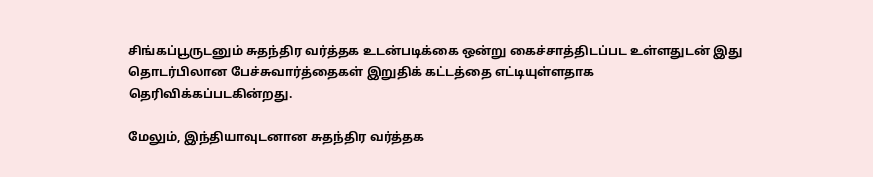சிங்கப்பூருடனும் சுதந்திர வர்த்தக உடன்படிக்கை ஒன்று கைச்சாத்திடப்பட உள்ளதுடன் இது தொடர்பிலான பேச்சுவார்த்தைகள் இறுதிக் கட்டத்தை எட்டியுள்ளதாக தெரிவிக்கப்படகின்றது.

மேலும், இந்தியாவுடனான சுதந்திர வர்த்தக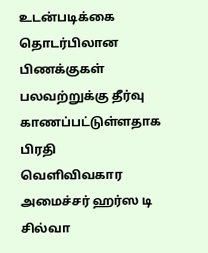உடன்படிக்கை தொடர்பிலான பிணக்குகள் பலவற்றுக்கு தீர்வு காணப்பட்டுள்ளதாக பிரதி வெளிவிவகார அமைச்சர் ஹர்ஸ டி சில்வா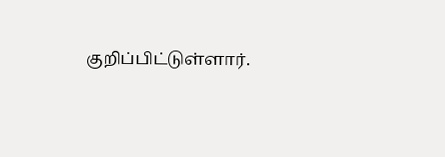குறிப்பிட்டுள்ளார்.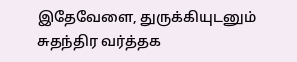இதேவேளை, துருக்கியுடனும் சுதந்திர வர்த்தக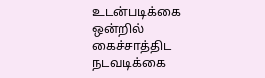உடன்படிக்கை ஒன்றில் கைச்சாத்திட நடவடிக்கை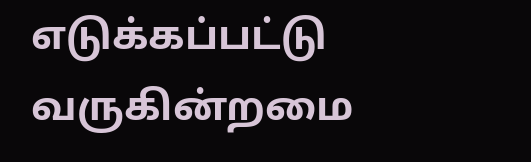எடுக்கப்பட்டு வருகின்றமை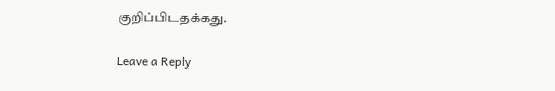குறிப்பிடதக்கது.

Leave a Reply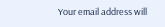Your email address will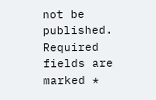not be published. Required fields are marked *